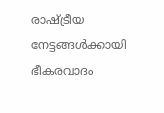രാഷ്ട്രീയ നേട്ടങ്ങള്‍ക്കായി ഭീകരവാദം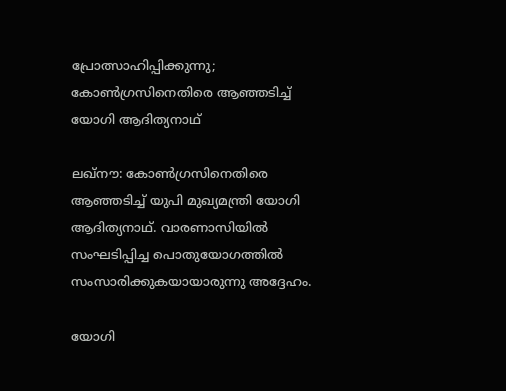പ്രോത്സാഹിപ്പിക്കുന്നു; കോണ്‍ഗ്രസിനെതിരെ ആഞ്ഞടിച്ച് യോഗി ആദിത്യനാഥ്‌

ലഖ്നൗ: കോണ്‍ഗ്രസിനെതിരെ ആഞ്ഞടിച്ച് യുപി മുഖ്യമന്ത്രി യോഗി ആദിത്യനാഥ്. വാരണാസിയില്‍ സംഘടിപ്പിച്ച പൊതുയോഗത്തില്‍ സംസാരിക്കുകയായാരുന്നു അദ്ദേഹം.

യോഗി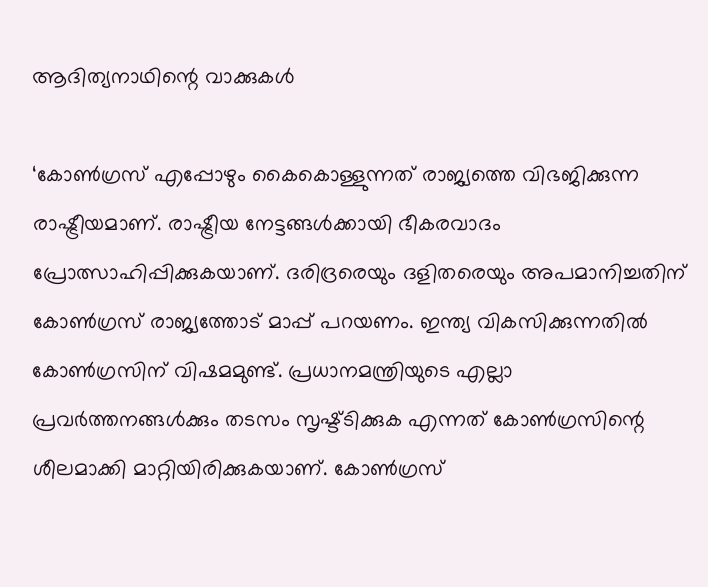ആദിത്യനാഥിന്റെ വാക്കുകള്‍

‘കോണ്‍ഗ്രസ് എപ്പോഴും കൈകൊള്ളുന്നത് രാജ്യത്തെ വിഭജിക്കുന്ന രാഷ്ട്രീയമാണ്. രാഷ്ട്രീയ നേട്ടങ്ങള്‍ക്കായി ഭീകരവാദം പ്രോത്സാഹിപ്പിക്കുകയാണ്. ദരിദ്രരെയും ദളിതരെയും അപമാനിച്ചതിന് കോണ്‍ഗ്രസ് രാജ്യത്തോട് മാപ്പ് പറയണം. ഇന്ത്യ വികസിക്കുന്നതില്‍ കോണ്‍ഗ്രസിന് വിഷമമുണ്ട്. പ്രധാനമന്ത്രിയുടെ എല്ലാ പ്രവര്‍ത്തനങ്ങള്‍ക്കും തടസം സൃഷ്ട്ടിക്കുക എന്നത് കോണ്‍ഗ്രസിന്റെ ശീലമാക്കി മാറ്റിയിരിക്കുകയാണ്. കോണ്‍ഗ്രസ്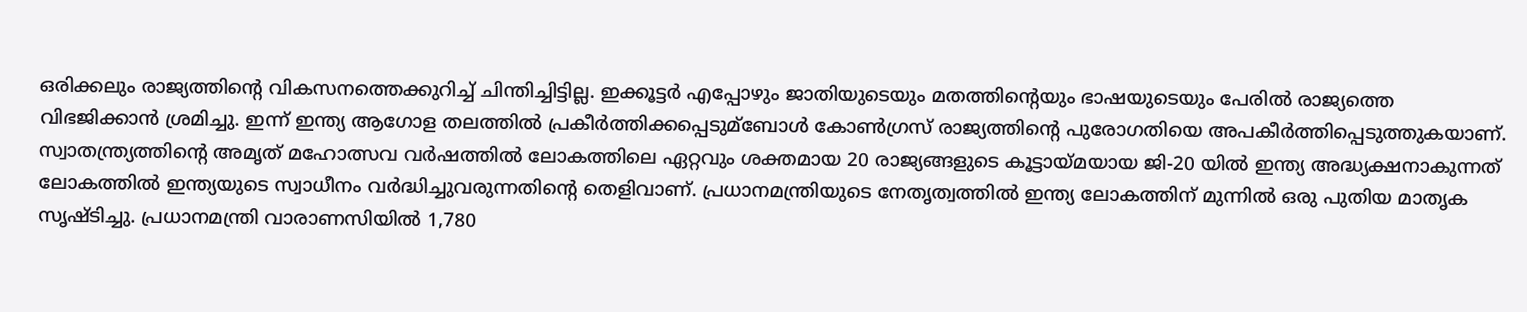ഒരിക്കലും രാജ്യത്തിന്റെ വികസനത്തെക്കുറിച്ച് ചിന്തിച്ചിട്ടില്ല. ഇക്കൂട്ടര്‍ എപ്പോഴും ജാതിയുടെയും മതത്തിന്റെയും ഭാഷയുടെയും പേരില്‍ രാജ്യത്തെ വിഭജിക്കാന്‍ ശ്രമിച്ചു. ഇന്ന് ഇന്ത്യ ആഗോള തലത്തില്‍ പ്രകീര്‍ത്തിക്കപ്പെടുമ്‌ബോള്‍ കോണ്‍ഗ്രസ് രാജ്യത്തിന്റെ പുരോഗതിയെ അപകീര്‍ത്തിപ്പെടുത്തുകയാണ്. സ്വാതന്ത്ര്യത്തിന്റെ അമൃത് മഹോത്സവ വര്‍ഷത്തില്‍ ലോകത്തിലെ ഏറ്റവും ശക്തമായ 20 രാജ്യങ്ങളുടെ കൂട്ടായ്മയായ ജി-20 യില്‍ ഇന്ത്യ അദ്ധ്യക്ഷനാകുന്നത് ലോകത്തില്‍ ഇന്ത്യയുടെ സ്വാധീനം വര്‍ദ്ധിച്ചുവരുന്നതിന്റെ തെളിവാണ്. പ്രധാനമന്ത്രിയുടെ നേതൃത്വത്തില്‍ ഇന്ത്യ ലോകത്തിന് മുന്നില്‍ ഒരു പുതിയ മാതൃക സൃഷ്ടിച്ചു. പ്രധാനമന്ത്രി വാരാണസിയില്‍ 1,780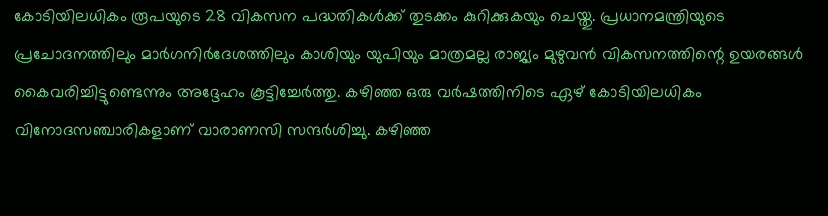കോടിയിലധികം രൂപയുടെ 28 വികസന പദ്ധതികള്‍ക്ക് തുടക്കം കുറിക്കുകയും ചെയ്തു. പ്രധാനമന്ത്രിയുടെ പ്രചോദനത്തിലും മാര്‍ഗനിര്‍ദേശത്തിലും കാശിയും യുപിയും മാത്രമല്ല രാജ്യം മുഴുവന്‍ വികസനത്തിന്റെ ഉയരങ്ങള്‍ കൈവരിച്ചിട്ടുണ്ടെന്നും അദ്ദേഹം കൂട്ടിച്ചേര്‍ത്തു. കഴിഞ്ഞ ഒരു വര്‍ഷത്തിനിടെ ഏഴ് കോടിയിലധികം വിനോദസഞ്ചാരികളാണ് വാരാണസി സന്ദര്‍ശിച്ചു. കഴിഞ്ഞ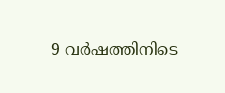9 വര്‍ഷത്തിനിടെ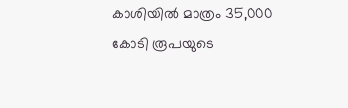കാശിയില്‍ മാത്രം 35,000 കോടി രൂപയുടെ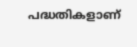പദ്ധതികളാണ്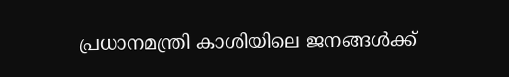പ്രധാനമന്ത്രി കാശിയിലെ ജനങ്ങള്‍ക്ക്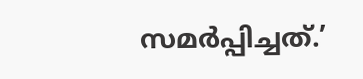സമര്‍പ്പിച്ചത്.’